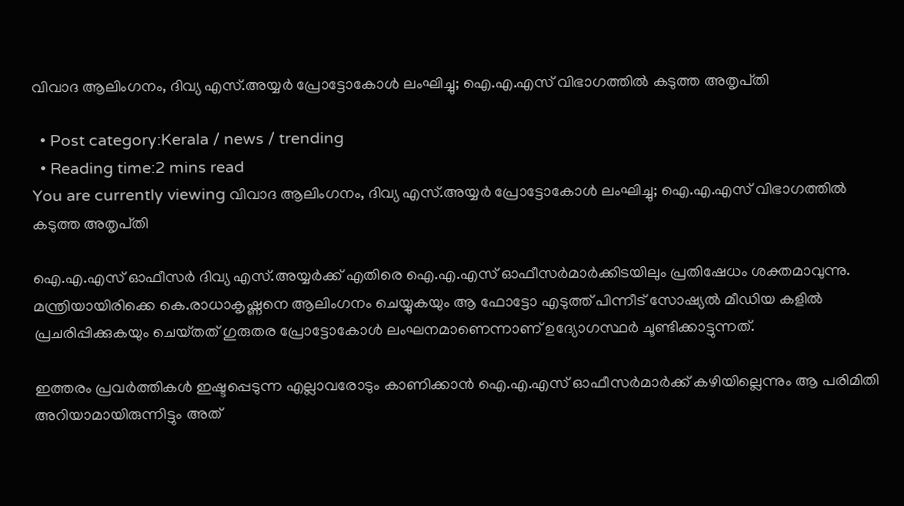വിവാദ ആലിംഗനം, ദിവ്യ എസ്.അയ്യര്‍ പ്രോട്ടോകോള്‍ ലംഘിച്ചു; ഐ.എ.എസ് വിഭാഗത്തിൽ കടുത്ത അതൃപ്‌തി

  • Post category:Kerala / news / trending
  • Reading time:2 mins read
You are currently viewing വിവാദ ആലിംഗനം, ദിവ്യ എസ്.അയ്യര്‍ പ്രോട്ടോകോള്‍ ലംഘിച്ചു; ഐ.എ.എസ് വിഭാഗത്തിൽ കടുത്ത അതൃപ്‌തി

ഐ.എ.എസ് ഓഫീസർ ദിവ്യ എസ്.അയ്യർക്ക് എതിരെ ഐ.എ.എസ് ഓഫീസർമാർക്കിടയിലും പ്രതിഷേധം ശക്തമാവുന്നു. മന്ത്രിയായിരിക്കെ കെ.രാധാകൃഷ്ണനെ ആലിംഗനം ചെയ്യുകയും ആ ഫോട്ടോ എടുത്ത് പിന്നീട് സോഷ്യല്‍ മീഡിയ കളില്‍ പ്രചരിപ്പിക്കുകയും ചെയ്‌തത് ഗുരുതര പ്രോട്ടോകോള്‍ ലംഘനമാണെന്നാണ് ഉദ്യോഗസ്ഥർ ചൂണ്ടിക്കാട്ടുന്നത്.

ഇത്തരം പ്രവർത്തികള്‍ ഇഷ്ടപ്പെടുന്ന എല്ലാവരോടും കാണിക്കാൻ ഐ.എ.എസ് ഓഫീസർമാർക്ക് കഴിയില്ലെന്നും ആ പരിമിതി അറിയാമായിരുന്നിട്ടും അത്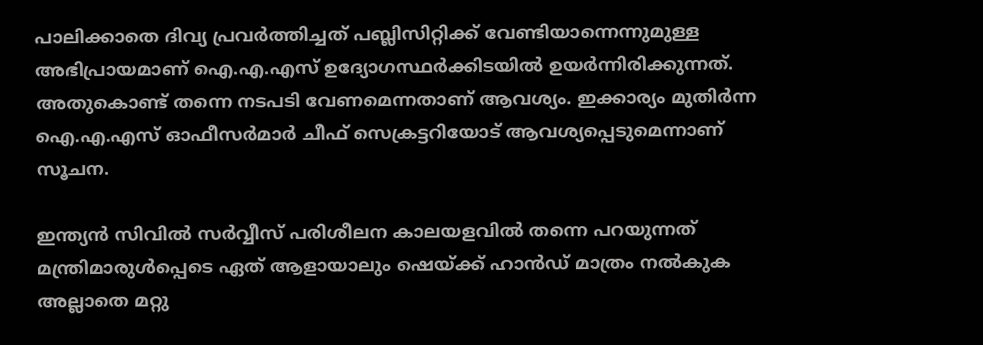പാലിക്കാതെ ദിവ്യ പ്രവർത്തിച്ചത് പബ്ലിസിറ്റിക്ക് വേണ്ടിയാന്നെന്നുമുള്ള അഭിപ്രായമാണ് ഐ.എ.എസ് ഉദ്യോഗസ്ഥർക്കിടയില്‍ ഉയർന്നിരിക്കുന്നത്. അതുകൊണ്ട് തന്നെ നടപടി വേണമെന്നതാണ് ആവശ്യം. ഇക്കാര്യം മുതിർന്ന ഐ.എ.എസ് ഓഫീസർമാർ ചീഫ് സെക്രട്ടറിയോട് ആവശ്യപ്പെടുമെന്നാണ് സൂചന.

ഇന്ത്യൻ സിവില്‍ സർവ്വീസ് പരിശീലന കാലയളവില്‍ തന്നെ പറയുന്നത് മന്ത്രിമാരുള്‍പ്പെടെ ഏത് ആളായാലും ഷെയ്ക്ക് ഹാൻഡ് മാത്രം നല്‍കുക അല്ലാതെ മറ്റു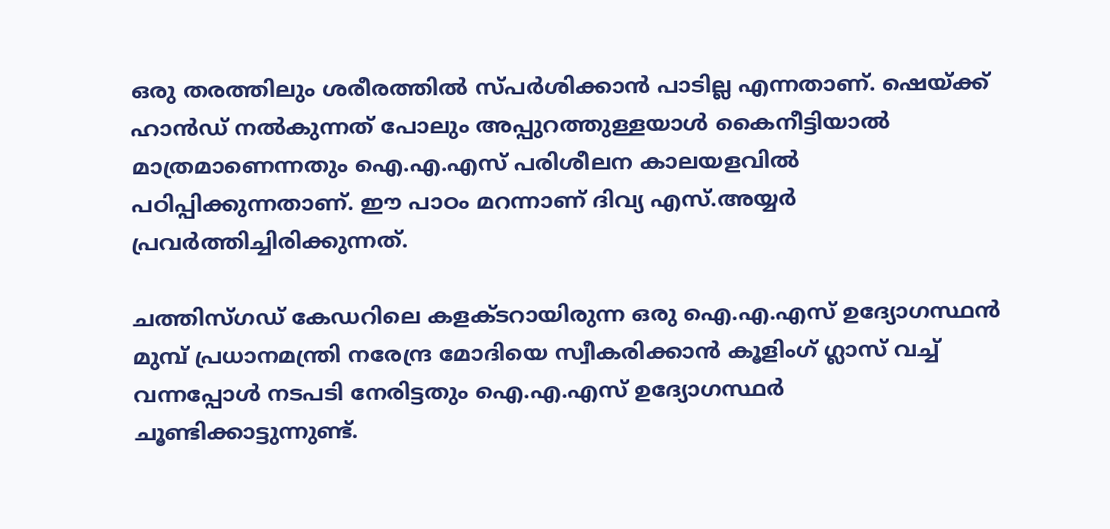ഒരു തരത്തിലും ശരീരത്തില്‍ സ്‌പർശിക്കാൻ പാടില്ല എന്നതാണ്. ഷെയ്ക്ക് ഹാൻഡ് നല്‍കുന്നത് പോലും അപ്പുറത്തുള്ളയാള്‍ കൈനീട്ടിയാല്‍ മാത്രമാണെന്നതും ഐ.എ.എസ് പരിശീലന കാലയളവില്‍ പഠിപ്പിക്കുന്നതാണ്. ഈ പാഠം മറന്നാണ് ദിവ്യ എസ്.അയ്യർ പ്രവർത്തിച്ചിരിക്കുന്നത്.

ചത്തിസ്ഗഡ് കേഡറിലെ കളക്ടറായിരുന്ന ഒരു ഐ.എ.എസ് ഉദ്യോഗസ്ഥൻ മുമ്പ് പ്രധാനമന്ത്രി നരേന്ദ്ര മോദിയെ സ്വീകരിക്കാൻ കൂളിംഗ് ഗ്ലാസ് വച്ച്‌ വന്നപ്പോള്‍ നടപടി നേരിട്ടതും ഐ.എ.എസ് ഉദ്യോഗസ്ഥർ ചൂണ്ടിക്കാട്ടുന്നുണ്ട്.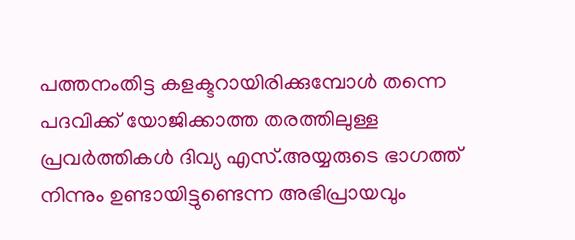പത്തനംതിട്ട കളക്ടറായിരിക്കുമ്പോള്‍ തന്നെ പദവിക്ക് യോജിക്കാത്ത തരത്തിലുള്ള പ്രവർത്തികള്‍ ദിവ്യ എസ്.അയ്യരുടെ ഭാഗത്ത്‌ നിന്നും ഉണ്ടായിട്ടുണ്ടെന്ന അഭിപ്രായവും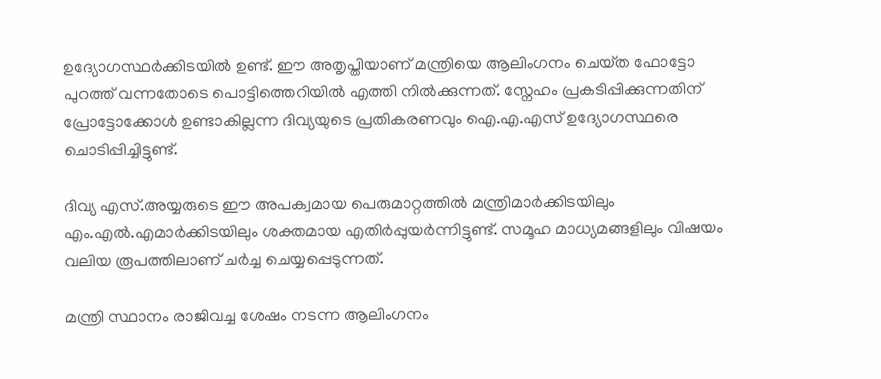ഉദ്യോഗസ്ഥർക്കിടയില്‍ ഉണ്ട്. ഈ അതൃപ്തിയാണ് മന്ത്രിയെ ആലിംഗനം ചെയ്‌ത ഫോട്ടോ പുറത്ത് വന്നതോടെ പൊട്ടിത്തെറിയില്‍ എത്തി നില്‍ക്കുന്നത്. സ്നേഹം പ്രകടിപ്പിക്കുന്നതിന് പ്രോട്ടോക്കോള്‍ ഉണ്ടാകില്ലന്ന ദിവ്യയുടെ പ്രതികരണവും ഐ.എ.എസ് ഉദ്യോഗസ്ഥരെ ചൊടിപ്പിച്ചിട്ടുണ്ട്.

ദിവ്യ എസ്.അയ്യരുടെ ഈ അപക്വമായ പെരുമാറ്റത്തില്‍ മന്ത്രിമാർക്കിടയിലും എം.എല്‍.എമാർക്കിടയിലും ശക്തമായ എതിർപ്പുയർന്നിട്ടുണ്ട്. സമൂഹ മാധ്യമങ്ങളിലും വിഷയം വലിയ രൂപത്തിലാണ് ചർച്ച ചെയ്യപ്പെടുന്നത്.

മന്ത്രി സ്ഥാനം രാജിവച്ച ശേഷം നടന്ന ആലിംഗനം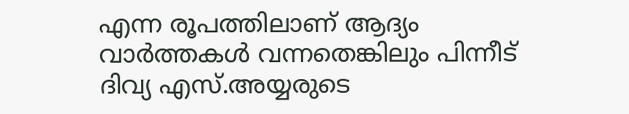എന്ന രൂപത്തിലാണ് ആദ്യം വാർത്തകള്‍ വന്നതെങ്കിലും പിന്നീട് ദിവ്യ എസ്.അയ്യരുടെ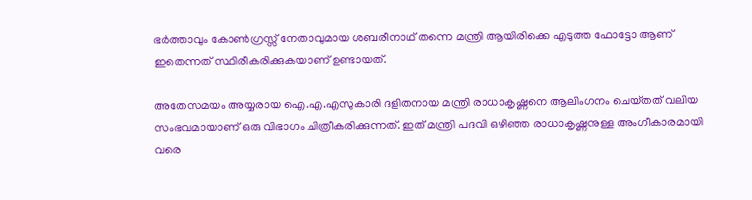ഭർത്താവും കോണ്‍ഗ്രസ്സ് നേതാവുമായ ശബരീനാഥ് തന്നെ മന്ത്രി ആയിരിക്കെ എടുത്ത ഫോട്ടോ ആണ് ഇതെന്നത് സ്ഥിരീകരിക്കുകയാണ് ഉണ്ടായത്.

അതേസമയം അയ്യരായ ഐ.എ.എസുകാരി ദളിതനായ മന്ത്രി രാധാകൃഷ്ണനെ ആലിംഗനം ചെയ്‌തത് വലിയ സംഭവമായാണ് ഒരു വിഭാഗം ചിത്രീകരിക്കുന്നത്. ഇത് മന്ത്രി പദവി ഒഴിഞ്ഞ രാധാകൃഷ്ണനുള്ള അംഗീകാരമായി വരെ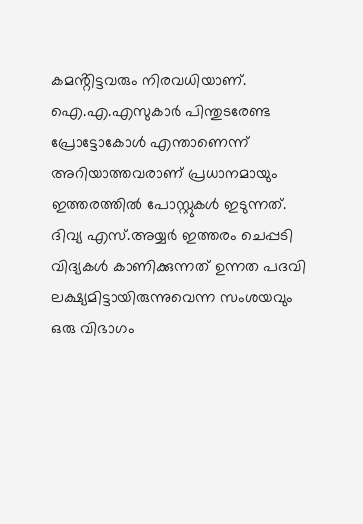കമൻ്റിട്ടവരും നിരവധിയാണ്. ഐ.എ.എസുകാർ പിന്തുടരേണ്ട പ്രോട്ടോകോള്‍ എന്താണെന്ന് അറിയാത്തവരാണ് പ്രധാനമായും ഇത്തരത്തില്‍ പോസ്റ്റുകള്‍ ഇടുന്നത്. ദിവ്യ എസ്.അയ്യർ ഇത്തരം ചെപ്പടി വിദ്യകള്‍ കാണിക്കുന്നത് ഉന്നത പദവി ലക്ഷ്യമിട്ടായിരുന്നുവെന്ന സംശയവും ഒരു വിഭാഗം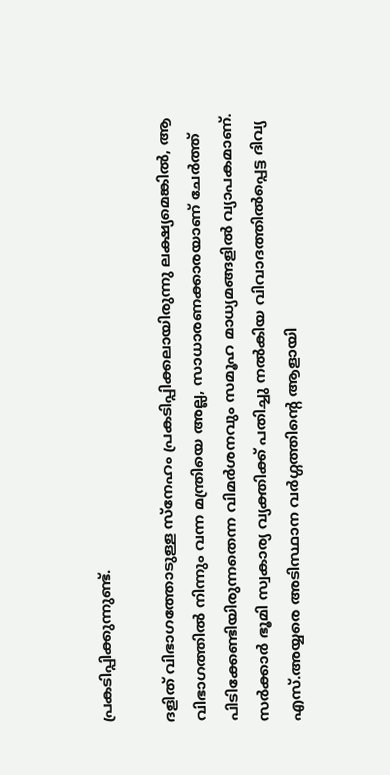പ്രകടിപ്പിക്കുന്നുണ്ട്.

ദളിത് വിഭാഗത്തോടുള്ള സ്നേഹം പ്രകടിപ്പിക്കലായിരുന്നു ലക്ഷ്യമെങ്കില്‍, ആ വിഭാഗത്തില്‍ നിന്നും വന്ന മന്ത്രിയെ അല്ല, സാധാരണക്കാരയാണ് ചേർത്ത് പിടിക്കേണ്ടിയിരുന്നതെന്ന വിമർശനവും സമൂഹ മാധ്യമങ്ങളില്‍ വ്യാപകമാണ്. സർക്കാർ ഭൂമി സ്വകാര്യ വ്യക്തിക്ക് പതിച്ചു നല്‍കിയ വിവാദത്തില്‍പ്പെട്ട ദിവ്യ എസ്.അയ്യരെ അടിസ്ഥാന വർഗ്ഗത്തിൻ്റെ ആളായി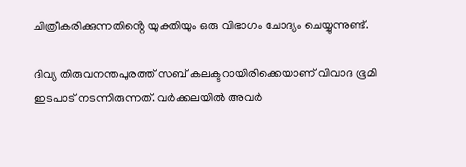ചിത്രീകരിക്കുന്നതിൻ്റെ യുക്തിയും ഒരു വിഭാഗം ചോദ്യം ചെയ്യുന്നുണ്ട്.

ദിവ്യ തിരുവനന്തപുരത്ത് സബ് കലക്ടറായിരിക്കെയാണ് വിവാദ ഭൂമി ഇടപാട് നടന്നിരുന്നത്. വ‍ർക്കലയില്‍ അവർ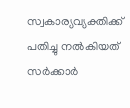സ്വകാര്യവ്യക്തിക്ക് പതിച്ചു നല്‍കിയത് സർക്കാർ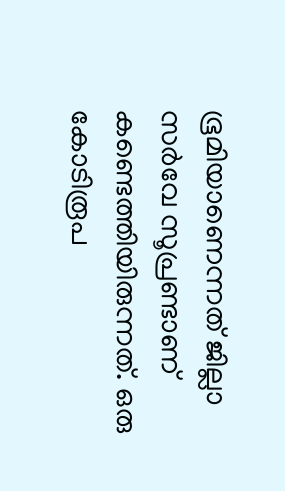ഭൂമിയാണെന്നത് ജില്ലാ സർവേ സൂപ്രണ്ടാണ് കണ്ടെത്തിയിരുന്നത്. ഒരു കോടിരൂപ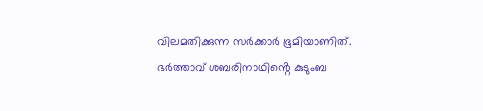വിലമതിക്കുന്ന സർക്കാർ ഭൂമിയാണിത്. ഭർത്താവ് ശബരിനാഥിൻ്റെ കുടുംബ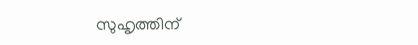സുഹൃത്തിന്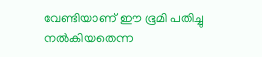വേണ്ടിയാണ് ഈ ഭൂമി പതിച്ചു നല്‍കിയതെന്ന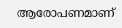ആരോപണമാണ്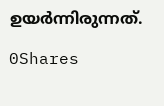ഉയർന്നിരുന്നത്.

0Shares